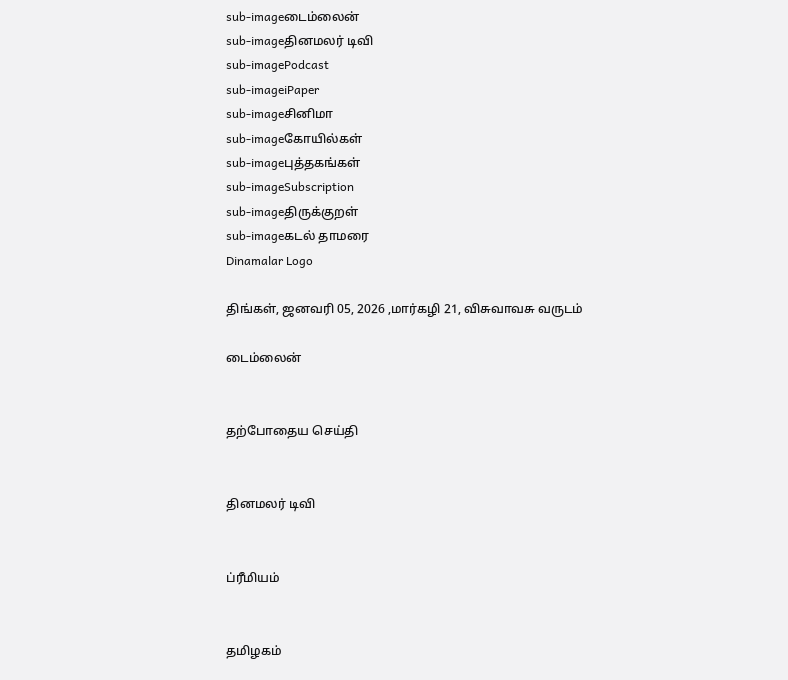sub-imageடைம்லைன்
sub-imageதினமலர் டிவி
sub-imagePodcast
sub-imageiPaper
sub-imageசினிமா
sub-imageகோயில்கள்
sub-imageபுத்தகங்கள்
sub-imageSubscription
sub-imageதிருக்குறள்
sub-imageகடல் தாமரை
Dinamalar Logo

திங்கள், ஜனவரி 05, 2026 ,மார்கழி 21, விசுவாவசு வருடம்

டைம்லைன்


தற்போதைய செய்தி


தினமலர் டிவி


ப்ரீமியம்


தமிழகம்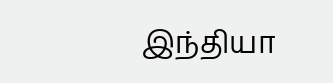இந்தியா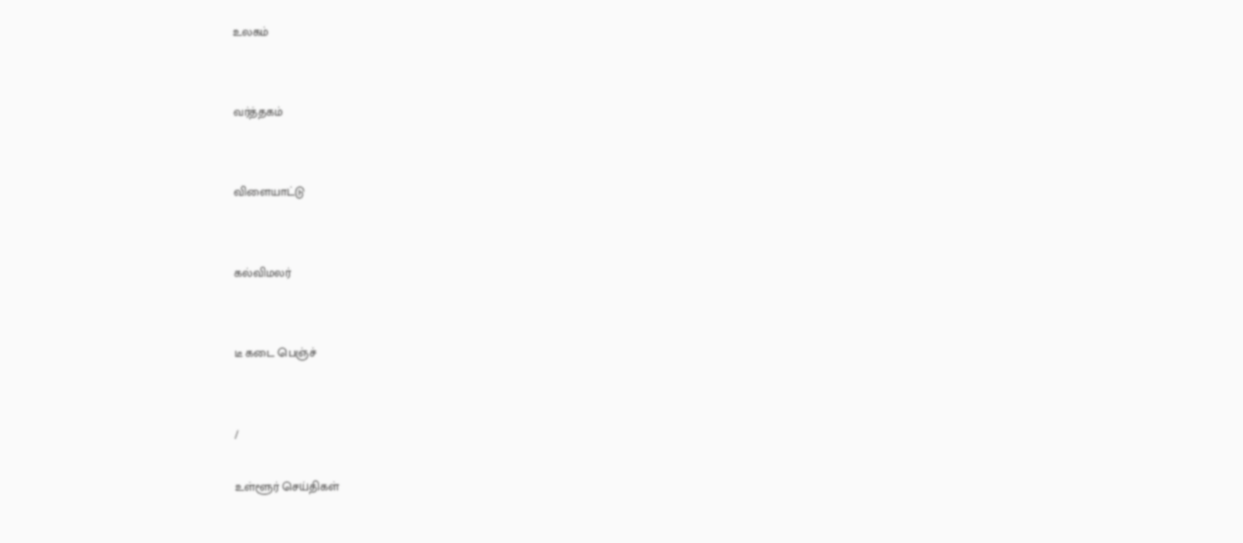உலகம்


வர்த்தகம்


விளையாட்டு


கல்விமலர்


டீ கடை பெஞ்ச்


/

உள்ளூர் செய்திகள்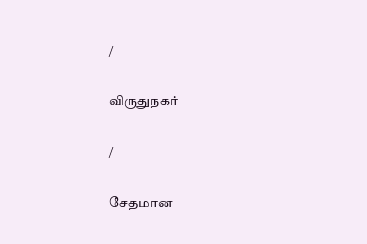/

விருதுநகர்

/

சேதமான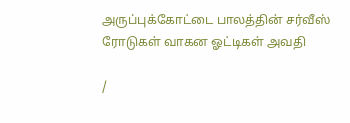அருப்புக்கோட்டை பாலத்தின் சர்வீஸ் ரோடுகள் வாகன ஓட்டிகள் அவதி

/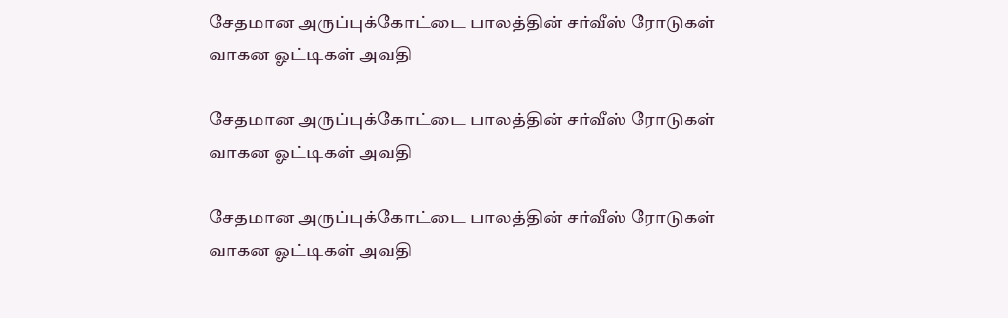சேதமான அருப்புக்கோட்டை பாலத்தின் சர்வீஸ் ரோடுகள் வாகன ஓட்டிகள் அவதி

சேதமான அருப்புக்கோட்டை பாலத்தின் சர்வீஸ் ரோடுகள் வாகன ஓட்டிகள் அவதி

சேதமான அருப்புக்கோட்டை பாலத்தின் சர்வீஸ் ரோடுகள் வாகன ஓட்டிகள் அவதி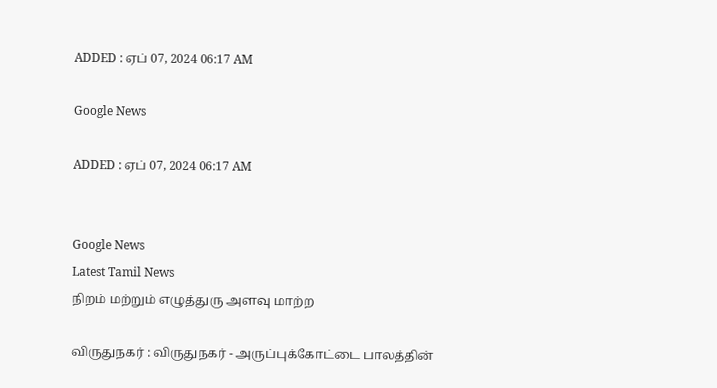ADDED : ஏப் 07, 2024 06:17 AM

Google News

ADDED : ஏப் 07, 2024 06:17 AM


Google News
Latest Tamil News
நிறம் மற்றும் எழுத்துரு அளவு மாற்ற

விருதுநகர் : விருதுநகர் - அருப்புக்கோட்டை பாலத்தின்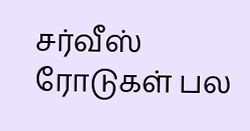சர்வீஸ் ரோடுகள் பல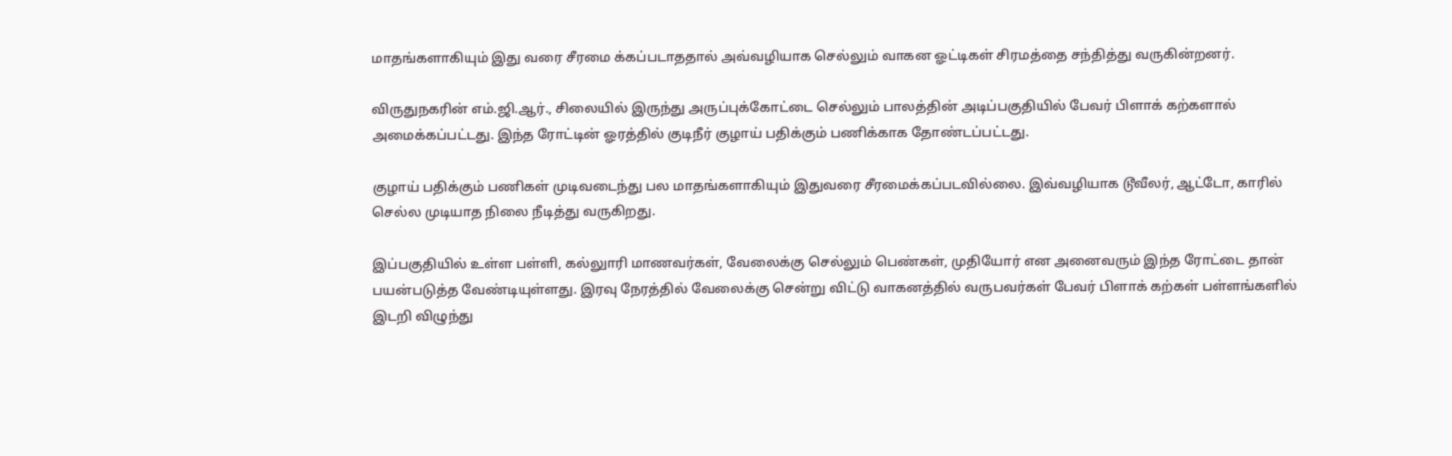மாதங்களாகியும் இது வரை சீரமை க்கப்படாததால் அவ்வழியாக செல்லும் வாகன ஓட்டிகள் சிரமத்தை சந்தித்து வருகின்றனர்.

விருதுநகரின் எம்.ஜி.ஆர்., சிலையில் இருந்து அருப்புக்கோட்டை செல்லும் பாலத்தின் அடிப்பகுதியில் பேவர் பிளாக் கற்களால் அமைக்கப்பட்டது. இந்த ரோட்டின் ஓரத்தில் குடிநீர் குழாய் பதிக்கும் பணிக்காக தோண்டப்பட்டது.

குழாய் பதிக்கும் பணிகள் முடிவடைந்து பல மாதங்களாகியும் இதுவரை சீரமைக்கப்படவில்லை. இவ்வழியாக டூவீலர், ஆட்டோ, காரில் செல்ல முடியாத நிலை நீடித்து வருகிறது.

இப்பகுதியில் உள்ள பள்ளி, கல்லுாரி மாணவர்கள், வேலைக்கு செல்லும் பெண்கள், முதியோர் என அனைவரும் இந்த ரோட்டை தான் பயன்படுத்த வேண்டியுள்ளது. இரவு நேரத்தில் வேலைக்கு சென்று விட்டு வாகனத்தில் வருபவர்கள் பேவர் பிளாக் கற்கள் பள்ளங்களில் இடறி விழுந்து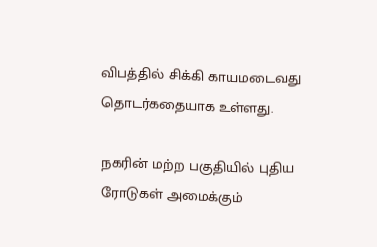விபத்தில் சிக்கி காயமடைவது தொடர்கதையாக உள்ளது.

நகரின் மற்ற பகுதியில் புதிய ரோடுகள் அமைக்கும்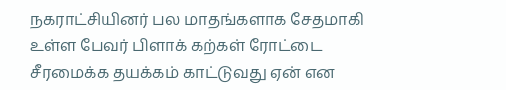நகராட்சியினர் பல மாதங்களாக சேதமாகி உள்ள பேவர் பிளாக் கற்கள் ரோட்டை சீரமைக்க தயக்கம் காட்டுவது ஏன் என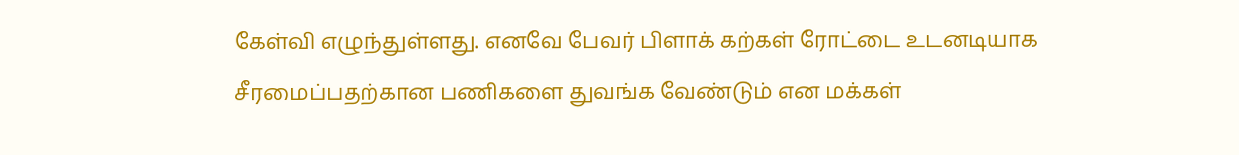கேள்வி எழுந்துள்ளது. எனவே பேவர் பிளாக் கற்கள் ரோட்டை உடனடியாக சீரமைப்பதற்கான பணிகளை துவங்க வேண்டும் என மக்கள்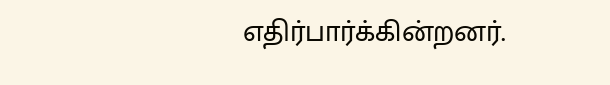எதிர்பார்க்கின்றனர்.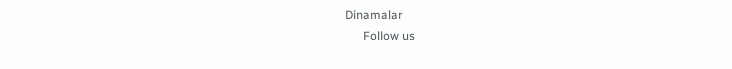Dinamalar
      Follow us